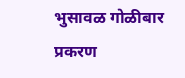भुसावळ गोळीबार प्रकरण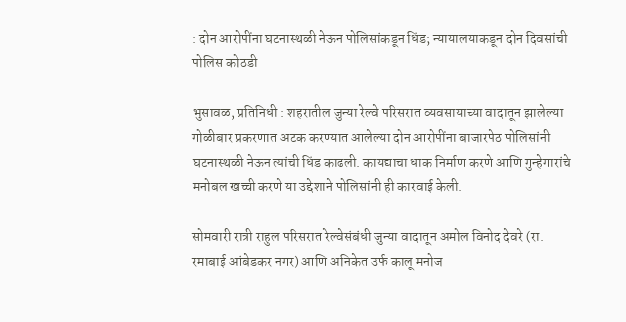: दोन आरोपींना घटनास्थळी नेऊन पोलिसांकडून धिंड; न्यायालयाकडून दोन दिवसांची पोलिस कोठडी

भुसावळ, प्रतिनिधी : शहरातील जुन्या रेल्वे परिसरात व्यवसायाच्या वादातून झालेल्या गोळीबार प्रकरणात अटक करण्यात आलेल्या दोन आरोपींना बाजारपेठ पोलिसांनी घटनास्थळी नेऊन त्यांची धिंड काढली. कायद्याचा धाक निर्माण करणे आणि गुन्हेगारांचे मनोबल खच्ची करणे या उद्देशाने पोलिसांनी ही कारवाई केली.

सोमवारी रात्री राहुल परिसरात रेल्वेसंबंधी जुन्या वादातून अमोल विनोद देवरे (रा. रमाबाई आंबेडकर नगर) आणि अनिकेत उर्फ कालू मनोज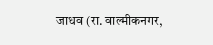जाधव (रा. वाल्मीकनगर,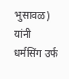भुसावळ) यांनी धर्मसिंग उर्फ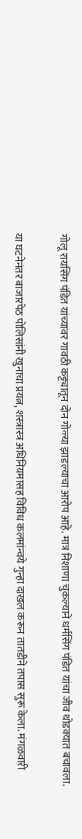गोलू रायसिंग पंडित यांच्यावर गावठी कट्ट्यातून दोन गोळ्या झाडल्याचा आरोप आहे. मात्र निशाणा चुकल्याने धर्मसिंग पंडित यांचा जीव थोडक्यात बचावला.

या घटनेनंतर बाजारपेठ पोलिसांनी खुनाचा प्रयत्न, शस्त्रास्त्र अधिनियमासह विविध कलमांन्वये गुन्हा दाखल करून तातडीने तपास सुरू केला. मंगळवारी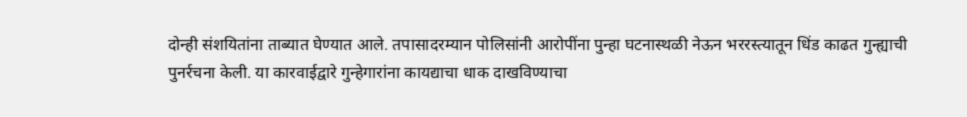दोन्ही संशयितांना ताब्यात घेण्यात आले. तपासादरम्यान पोलिसांनी आरोपींना पुन्हा घटनास्थळी नेऊन भररस्त्यातून धिंड काढत गुन्ह्याची पुनर्रचना केली. या कारवाईद्वारे गुन्हेगारांना कायद्याचा धाक दाखविण्याचा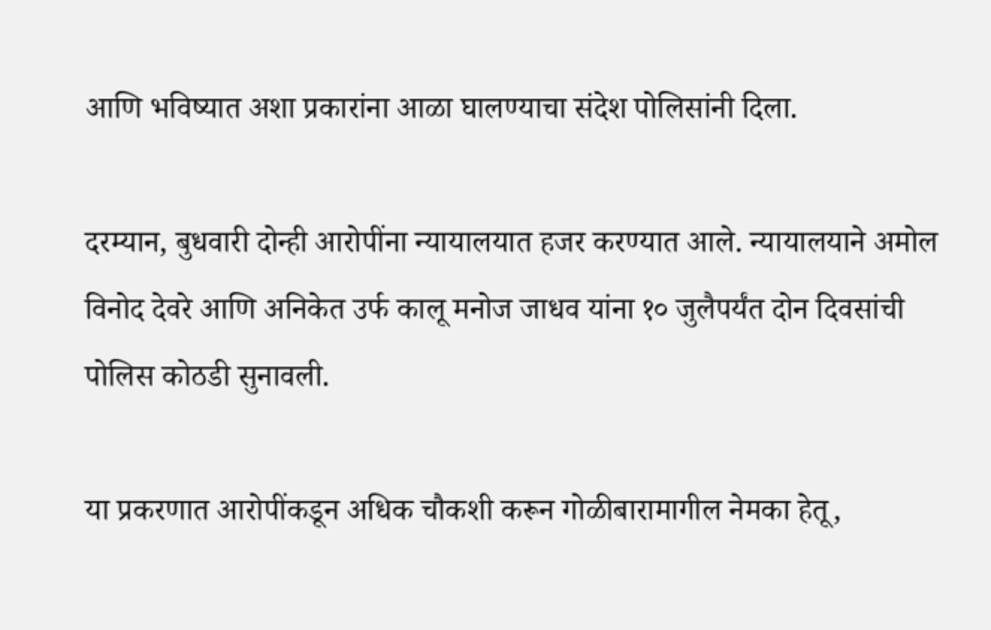आणि भविष्यात अशा प्रकारांना आळा घालण्याचा संदेश पोलिसांनी दिला.

दरम्यान, बुधवारी दोन्ही आरोपींना न्यायालयात हजर करण्यात आले. न्यायालयाने अमोल विनोद देवरे आणि अनिकेत उर्फ कालू मनोज जाधव यांना १० जुलैपर्यंत दोन दिवसांची पोलिस कोठडी सुनावली.

या प्रकरणात आरोपींकडून अधिक चौकशी करून गोळीबारामागील नेमका हेतू,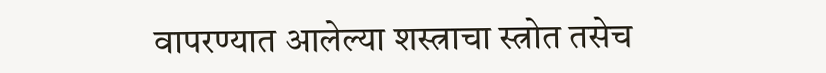वापरण्यात आलेल्या शस्त्राचा स्त्रोत तसेच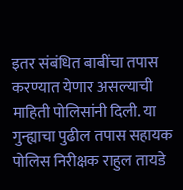इतर संबंधित बाबींचा तपास करण्यात येणार असल्याची माहिती पोलिसांनी दिली. या गुन्ह्याचा पुढील तपास सहायक पोलिस निरीक्षक राहुल तायडे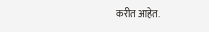करीत आहेत.